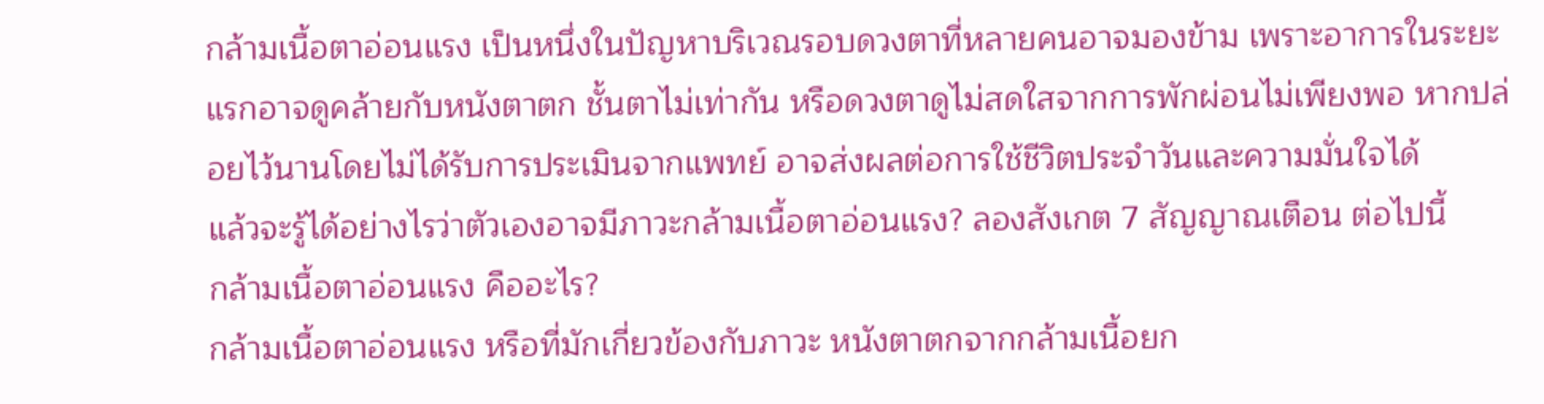กล้ามเนื้อตาอ่อนแรง เป็นหนึ่งในปัญหาบริเวณรอบดวงตาที่หลายคนอาจมองข้าม เพราะอาการในระยะแรกอาจดูคล้ายกับหนังตาตก ชั้นตาไม่เท่ากัน หรือดวงตาดูไม่สดใสจากการพักผ่อนไม่เพียงพอ หากปล่อยไว้นานโดยไม่ได้รับการประเมินจากแพทย์ อาจส่งผลต่อการใช้ชีวิตประจำวันและความมั่นใจได้
แล้วจะรู้ได้อย่างไรว่าตัวเองอาจมีภาวะกล้ามเนื้อตาอ่อนแรง? ลองสังเกต 7 สัญญาณเตือน ต่อไปนี้
กล้ามเนื้อตาอ่อนแรง คืออะไร?
กล้ามเนื้อตาอ่อนแรง หรือที่มักเกี่ยวข้องกับภาวะ หนังตาตกจากกล้ามเนื้อยก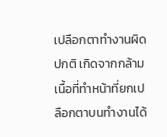เปลือกตาทำงานผิดปกติ เกิดจากกล้ามเนื้อที่ทำหน้าที่ยกเปลือกตาบนทำงานได้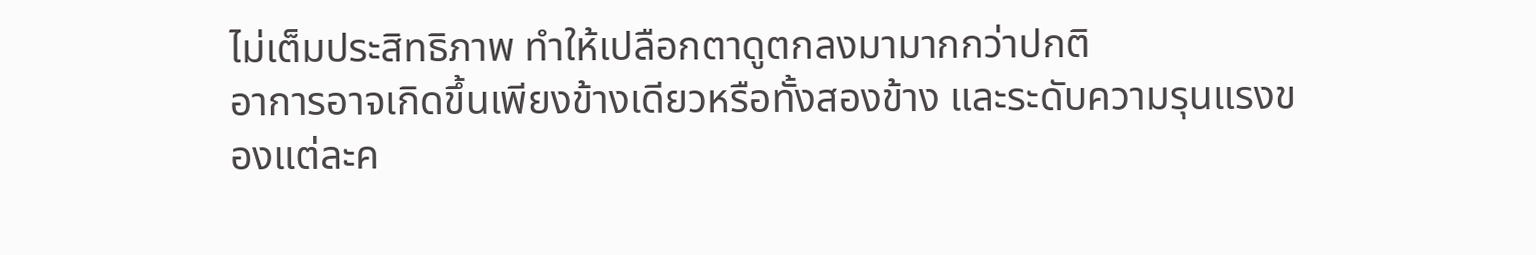ไม่เต็มประสิทธิภาพ ทำให้เปลือกตาดูตกลงมามากกว่าปกติ
อาการอาจเกิดขึ้นเพียงข้างเดียวหรือทั้งสองข้าง และระดับความรุนแรงของแต่ละค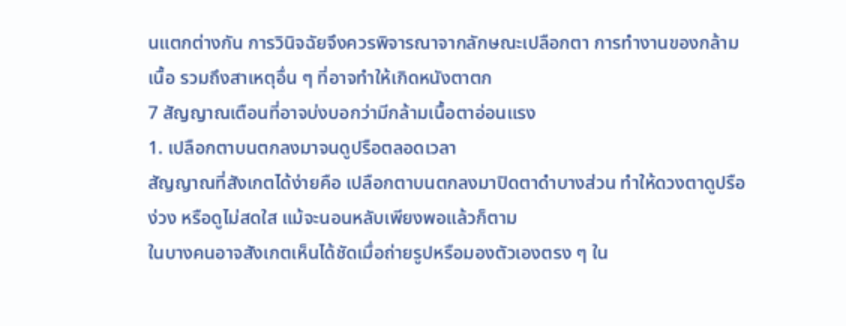นแตกต่างกัน การวินิจฉัยจึงควรพิจารณาจากลักษณะเปลือกตา การทำงานของกล้ามเนื้อ รวมถึงสาเหตุอื่น ๆ ที่อาจทำให้เกิดหนังตาตก
7 สัญญาณเตือนที่อาจบ่งบอกว่ามีกล้ามเนื้อตาอ่อนแรง
1. เปลือกตาบนตกลงมาจนดูปรือตลอดเวลา
สัญญาณที่สังเกตได้ง่ายคือ เปลือกตาบนตกลงมาปิดตาดำบางส่วน ทำให้ดวงตาดูปรือ ง่วง หรือดูไม่สดใส แม้จะนอนหลับเพียงพอแล้วก็ตาม
ในบางคนอาจสังเกตเห็นได้ชัดเมื่อถ่ายรูปหรือมองตัวเองตรง ๆ ใน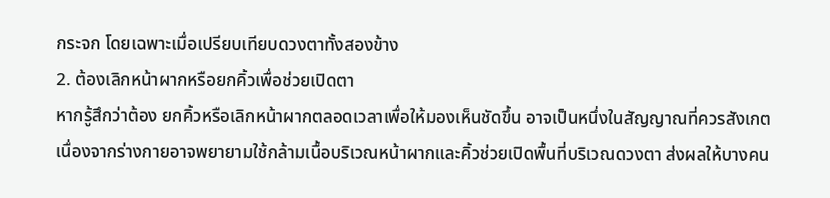กระจก โดยเฉพาะเมื่อเปรียบเทียบดวงตาทั้งสองข้าง
2. ต้องเลิกหน้าผากหรือยกคิ้วเพื่อช่วยเปิดตา
หากรู้สึกว่าต้อง ยกคิ้วหรือเลิกหน้าผากตลอดเวลาเพื่อให้มองเห็นชัดขึ้น อาจเป็นหนึ่งในสัญญาณที่ควรสังเกต
เนื่องจากร่างกายอาจพยายามใช้กล้ามเนื้อบริเวณหน้าผากและคิ้วช่วยเปิดพื้นที่บริเวณดวงตา ส่งผลให้บางคน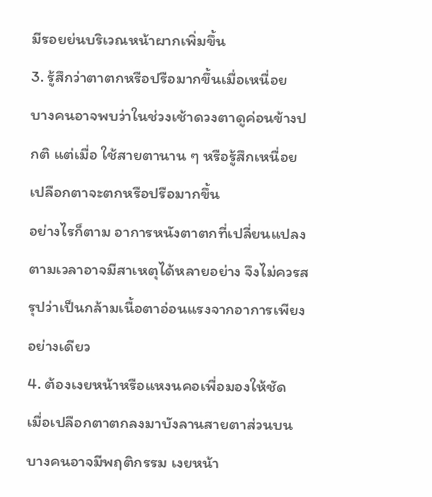มีรอยย่นบริเวณหน้าผากเพิ่มขึ้น
3. รู้สึกว่าตาตกหรือปรือมากขึ้นเมื่อเหนื่อย
บางคนอาจพบว่าในช่วงเช้าดวงตาดูค่อนข้างปกติ แต่เมื่อ ใช้สายตานาน ๆ หรือรู้สึกเหนื่อย เปลือกตาจะตกหรือปรือมากขึ้น
อย่างไรก็ตาม อาการหนังตาตกที่เปลี่ยนแปลงตามเวลาอาจมีสาเหตุได้หลายอย่าง จึงไม่ควรสรุปว่าเป็นกล้ามเนื้อตาอ่อนแรงจากอาการเพียงอย่างเดียว
4. ต้องเงยหน้าหรือแหงนคอเพื่อมองให้ชัด
เมื่อเปลือกตาตกลงมาบังลานสายตาส่วนบน บางคนอาจมีพฤติกรรม เงยหน้า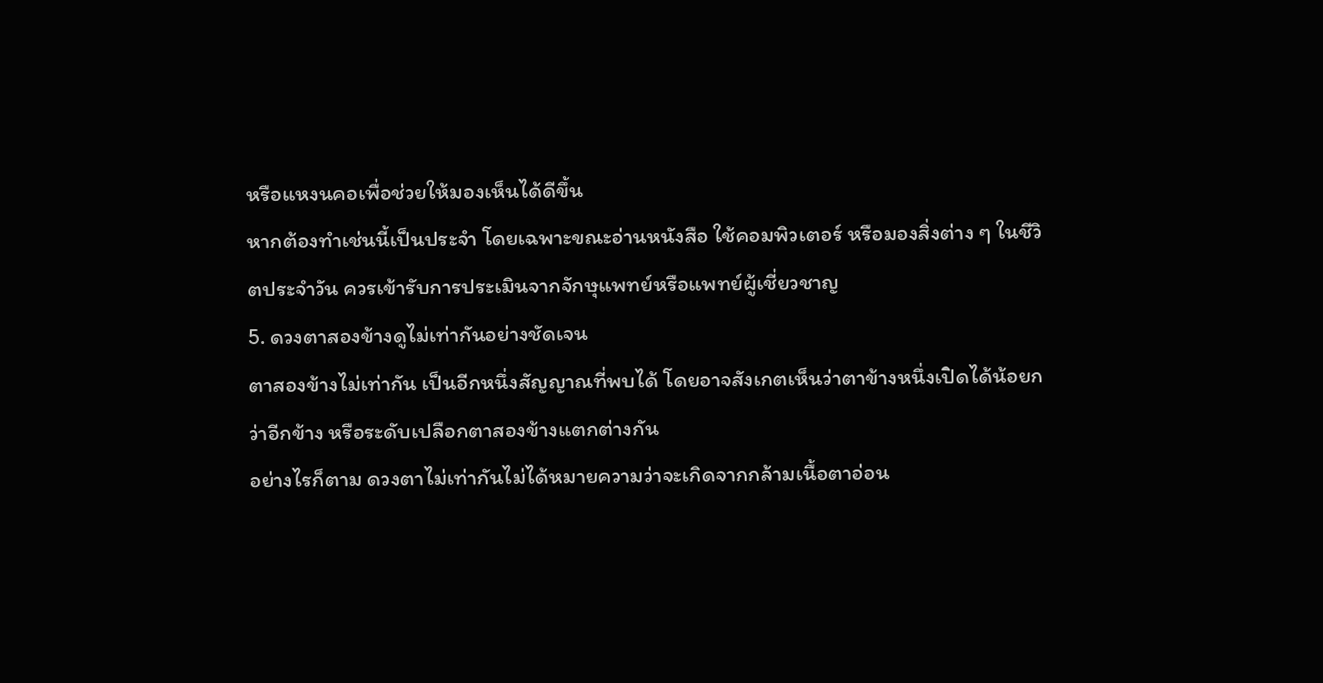หรือแหงนคอเพื่อช่วยให้มองเห็นได้ดีขึ้น
หากต้องทำเช่นนี้เป็นประจำ โดยเฉพาะขณะอ่านหนังสือ ใช้คอมพิวเตอร์ หรือมองสิ่งต่าง ๆ ในชีวิตประจำวัน ควรเข้ารับการประเมินจากจักษุแพทย์หรือแพทย์ผู้เชี่ยวชาญ
5. ดวงตาสองข้างดูไม่เท่ากันอย่างชัดเจน
ตาสองข้างไม่เท่ากัน เป็นอีกหนึ่งสัญญาณที่พบได้ โดยอาจสังเกตเห็นว่าตาข้างหนึ่งเปิดได้น้อยกว่าอีกข้าง หรือระดับเปลือกตาสองข้างแตกต่างกัน
อย่างไรก็ตาม ดวงตาไม่เท่ากันไม่ได้หมายความว่าจะเกิดจากกล้ามเนื้อตาอ่อน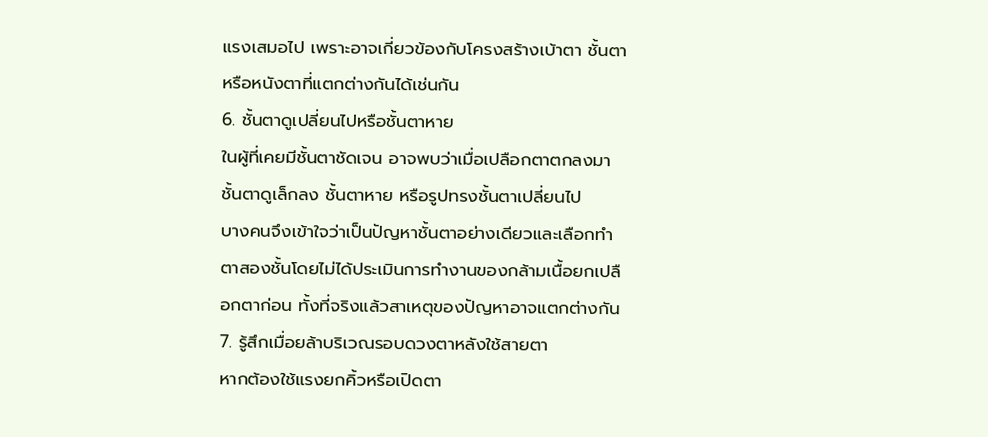แรงเสมอไป เพราะอาจเกี่ยวข้องกับโครงสร้างเบ้าตา ชั้นตา หรือหนังตาที่แตกต่างกันได้เช่นกัน
6. ชั้นตาดูเปลี่ยนไปหรือชั้นตาหาย
ในผู้ที่เคยมีชั้นตาชัดเจน อาจพบว่าเมื่อเปลือกตาตกลงมา ชั้นตาดูเล็กลง ชั้นตาหาย หรือรูปทรงชั้นตาเปลี่ยนไป
บางคนจึงเข้าใจว่าเป็นปัญหาชั้นตาอย่างเดียวและเลือกทำตาสองชั้นโดยไม่ได้ประเมินการทำงานของกล้ามเนื้อยกเปลือกตาก่อน ทั้งที่จริงแล้วสาเหตุของปัญหาอาจแตกต่างกัน
7. รู้สึกเมื่อยล้าบริเวณรอบดวงตาหลังใช้สายตา
หากต้องใช้แรงยกคิ้วหรือเปิดตา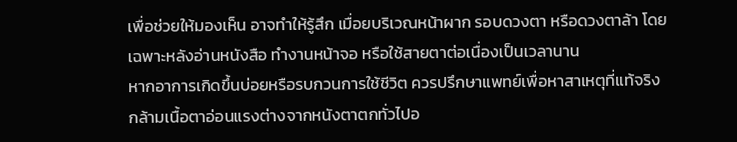เพื่อช่วยให้มองเห็น อาจทำให้รู้สึก เมื่อยบริเวณหน้าผาก รอบดวงตา หรือดวงตาล้า โดยเฉพาะหลังอ่านหนังสือ ทำงานหน้าจอ หรือใช้สายตาต่อเนื่องเป็นเวลานาน
หากอาการเกิดขึ้นบ่อยหรือรบกวนการใช้ชีวิต ควรปรึกษาแพทย์เพื่อหาสาเหตุที่แท้จริง
กล้ามเนื้อตาอ่อนแรงต่างจากหนังตาตกทั่วไปอ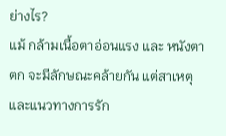ย่างไร?
แม้ กล้ามเนื้อตาอ่อนแรง และ หนังตาตก จะมีลักษณะคล้ายกัน แต่สาเหตุและแนวทางการรัก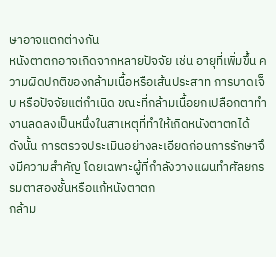ษาอาจแตกต่างกัน
หนังตาตกอาจเกิดจากหลายปัจจัย เช่น อายุที่เพิ่มขึ้น ความผิดปกติของกล้ามเนื้อหรือเส้นประสาท การบาดเจ็บ หรือปัจจัยแต่กำเนิด ขณะที่กล้ามเนื้อยกเปลือกตาทำงานลดลงเป็นหนึ่งในสาเหตุที่ทำให้เกิดหนังตาตกได้
ดังนั้น การตรวจประเมินอย่างละเอียดก่อนการรักษาจึงมีความสำคัญ โดยเฉพาะผู้ที่กำลังวางแผนทำศัลยกรรมตาสองชั้นหรือแก้หนังตาตก
กล้าม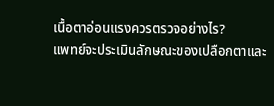เนื้อตาอ่อนแรงควรตรวจอย่างไร?
แพทย์จะประเมินลักษณะของเปลือกตาและ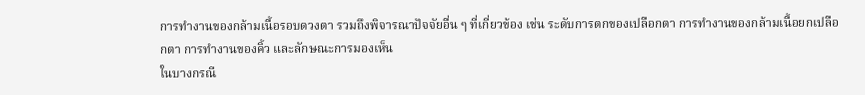การทำงานของกล้ามเนื้อรอบดวงตา รวมถึงพิจารณาปัจจัยอื่น ๆ ที่เกี่ยวข้อง เช่น ระดับการตกของเปลือกตา การทำงานของกล้ามเนื้อยกเปลือกตา การทำงานของคิ้ว และลักษณะการมองเห็น
ในบางกรณี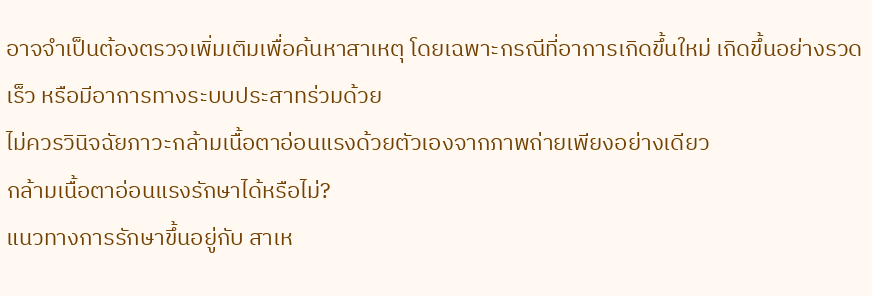อาจจำเป็นต้องตรวจเพิ่มเติมเพื่อค้นหาสาเหตุ โดยเฉพาะกรณีที่อาการเกิดขึ้นใหม่ เกิดขึ้นอย่างรวดเร็ว หรือมีอาการทางระบบประสาทร่วมด้วย
ไม่ควรวินิจฉัยภาวะกล้ามเนื้อตาอ่อนแรงด้วยตัวเองจากภาพถ่ายเพียงอย่างเดียว
กล้ามเนื้อตาอ่อนแรงรักษาได้หรือไม่?
แนวทางการรักษาขึ้นอยู่กับ สาเห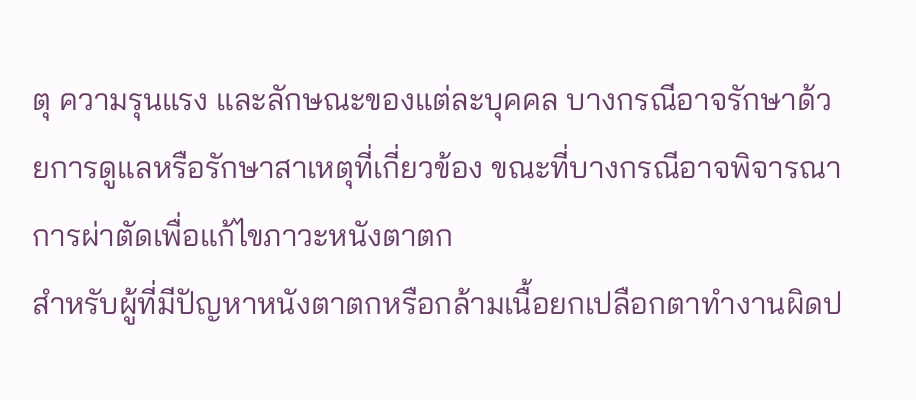ตุ ความรุนแรง และลักษณะของแต่ละบุคคล บางกรณีอาจรักษาด้วยการดูแลหรือรักษาสาเหตุที่เกี่ยวข้อง ขณะที่บางกรณีอาจพิจารณาการผ่าตัดเพื่อแก้ไขภาวะหนังตาตก
สำหรับผู้ที่มีปัญหาหนังตาตกหรือกล้ามเนื้อยกเปลือกตาทำงานผิดป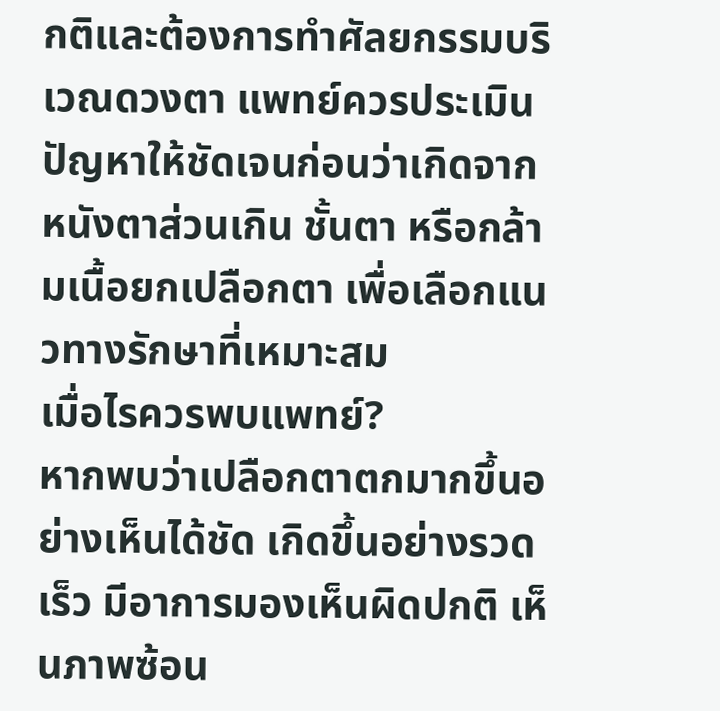กติและต้องการทำศัลยกรรมบริเวณดวงตา แพทย์ควรประเมินปัญหาให้ชัดเจนก่อนว่าเกิดจาก หนังตาส่วนเกิน ชั้นตา หรือกล้ามเนื้อยกเปลือกตา เพื่อเลือกแนวทางรักษาที่เหมาะสม
เมื่อไรควรพบแพทย์?
หากพบว่าเปลือกตาตกมากขึ้นอย่างเห็นได้ชัด เกิดขึ้นอย่างรวดเร็ว มีอาการมองเห็นผิดปกติ เห็นภาพซ้อน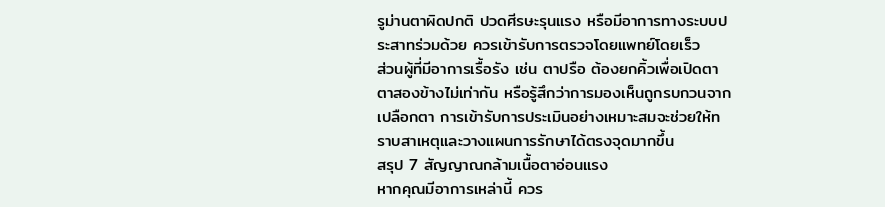รูม่านตาผิดปกติ ปวดศีรษะรุนแรง หรือมีอาการทางระบบประสาทร่วมด้วย ควรเข้ารับการตรวจโดยแพทย์โดยเร็ว
ส่วนผู้ที่มีอาการเรื้อรัง เช่น ตาปรือ ต้องยกคิ้วเพื่อเปิดตา ตาสองข้างไม่เท่ากัน หรือรู้สึกว่าการมองเห็นถูกรบกวนจากเปลือกตา การเข้ารับการประเมินอย่างเหมาะสมจะช่วยให้ทราบสาเหตุและวางแผนการรักษาได้ตรงจุดมากขึ้น
สรุป 7 สัญญาณกล้ามเนื้อตาอ่อนแรง
หากคุณมีอาการเหล่านี้ ควร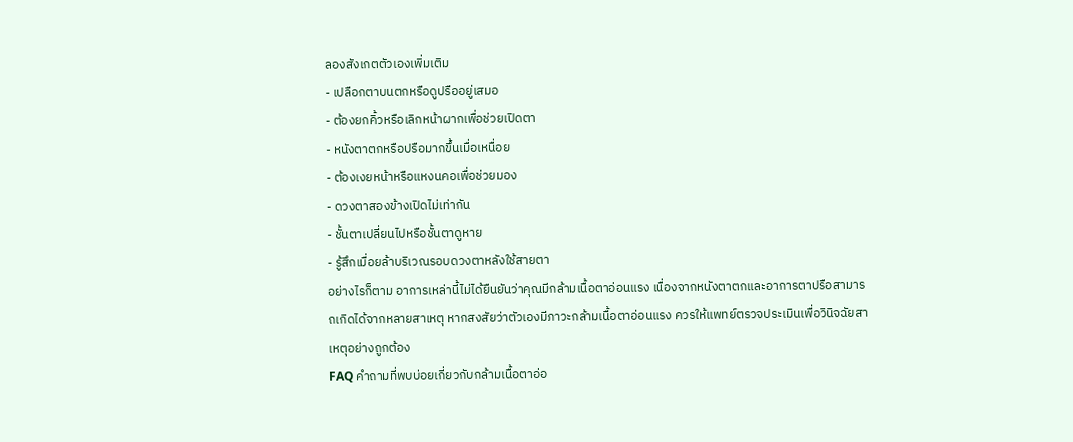ลองสังเกตตัวเองเพิ่มเติม
- เปลือกตาบนตกหรือดูปรืออยู่เสมอ
- ต้องยกคิ้วหรือเลิกหน้าผากเพื่อช่วยเปิดตา
- หนังตาตกหรือปรือมากขึ้นเมื่อเหนื่อย
- ต้องเงยหน้าหรือแหงนคอเพื่อช่วยมอง
- ดวงตาสองข้างเปิดไม่เท่ากัน
- ชั้นตาเปลี่ยนไปหรือชั้นตาดูหาย
- รู้สึกเมื่อยล้าบริเวณรอบดวงตาหลังใช้สายตา
อย่างไรก็ตาม อาการเหล่านี้ไม่ได้ยืนยันว่าคุณมีกล้ามเนื้อตาอ่อนแรง เนื่องจากหนังตาตกและอาการตาปรือสามารถเกิดได้จากหลายสาเหตุ หากสงสัยว่าตัวเองมีภาวะกล้ามเนื้อตาอ่อนแรง ควรให้แพทย์ตรวจประเมินเพื่อวินิจฉัยสาเหตุอย่างถูกต้อง
FAQ คำถามที่พบบ่อยเกี่ยวกับกล้ามเนื้อตาอ่อ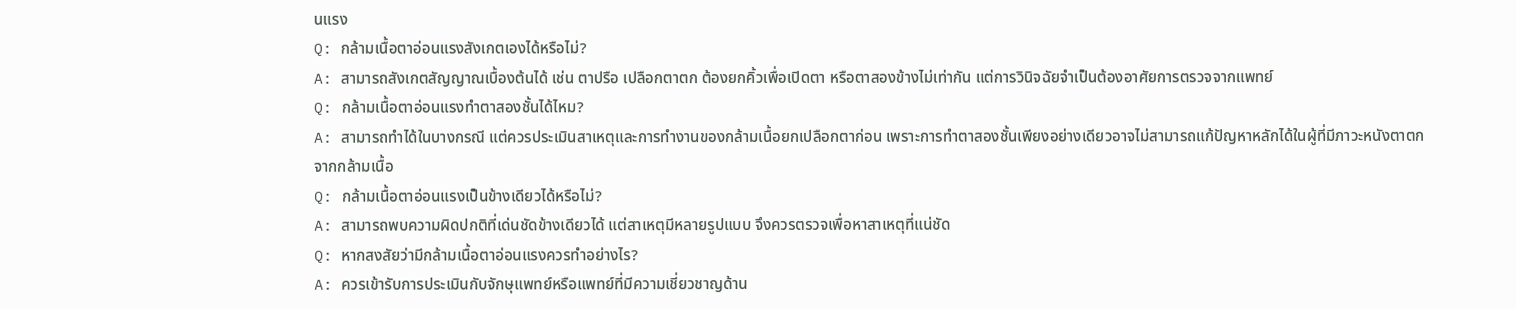นแรง
Q: กล้ามเนื้อตาอ่อนแรงสังเกตเองได้หรือไม่?
A: สามารถสังเกตสัญญาณเบื้องต้นได้ เช่น ตาปรือ เปลือกตาตก ต้องยกคิ้วเพื่อเปิดตา หรือตาสองข้างไม่เท่ากัน แต่การวินิจฉัยจำเป็นต้องอาศัยการตรวจจากแพทย์
Q: กล้ามเนื้อตาอ่อนแรงทำตาสองชั้นได้ไหม?
A: สามารถทำได้ในบางกรณี แต่ควรประเมินสาเหตุและการทำงานของกล้ามเนื้อยกเปลือกตาก่อน เพราะการทำตาสองชั้นเพียงอย่างเดียวอาจไม่สามารถแก้ปัญหาหลักได้ในผู้ที่มีภาวะหนังตาตกจากกล้ามเนื้อ
Q: กล้ามเนื้อตาอ่อนแรงเป็นข้างเดียวได้หรือไม่?
A: สามารถพบความผิดปกติที่เด่นชัดข้างเดียวได้ แต่สาเหตุมีหลายรูปแบบ จึงควรตรวจเพื่อหาสาเหตุที่แน่ชัด
Q: หากสงสัยว่ามีกล้ามเนื้อตาอ่อนแรงควรทำอย่างไร?
A: ควรเข้ารับการประเมินกับจักษุแพทย์หรือแพทย์ที่มีความเชี่ยวชาญด้าน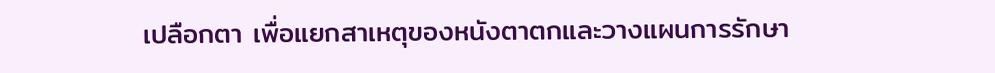เปลือกตา เพื่อแยกสาเหตุของหนังตาตกและวางแผนการรักษา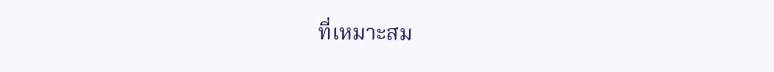ที่เหมาะสม